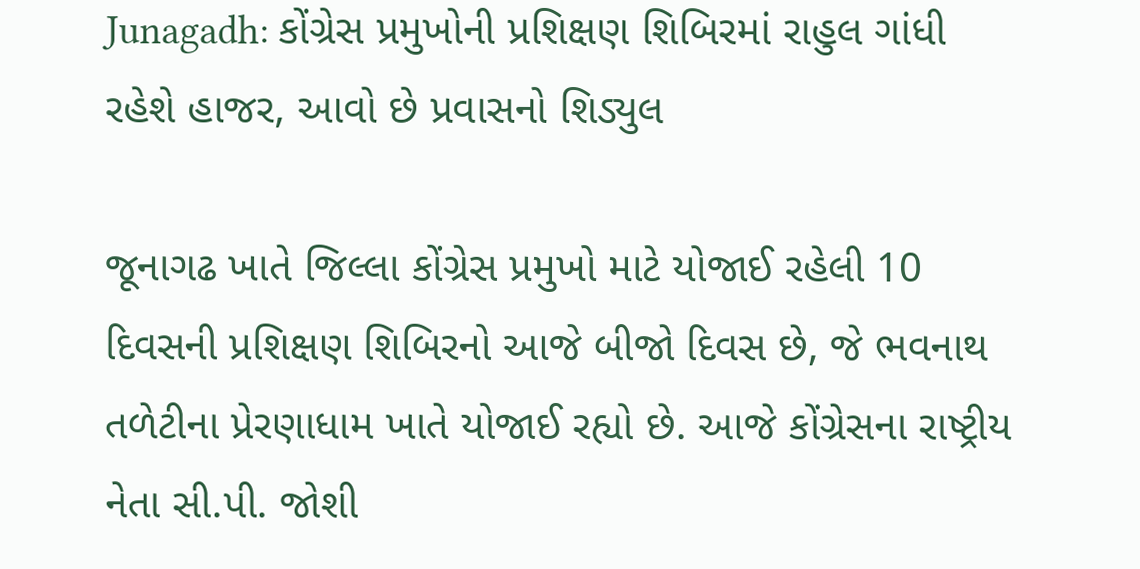Junagadh: કોંગ્રેસ પ્રમુખોની પ્રશિક્ષણ શિબિરમાં રાહુલ ગાંધી રહેશે હાજર, આવો છે પ્રવાસનો શિડ્યુલ

જૂનાગઢ ખાતે જિલ્લા કોંગ્રેસ પ્રમુખો માટે યોજાઈ રહેલી 10 દિવસની પ્રશિક્ષણ શિબિરનો આજે બીજો દિવસ છે, જે ભવનાથ તળેટીના પ્રેરણાધામ ખાતે યોજાઈ રહ્યો છે. આજે કોંગ્રેસના રાષ્ટ્રીય નેતા સી.પી. જોશી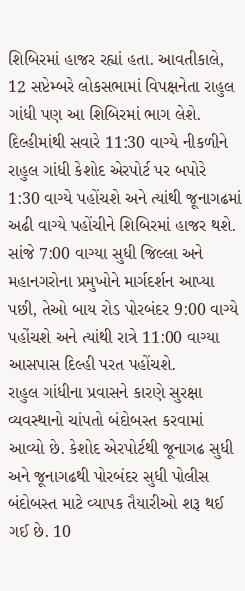શિબિરમાં હાજર રહ્યાં હતા. આવતીકાલે, 12 સપ્ટેમ્બરે લોકસભામાં વિપક્ષનેતા રાહુલ ગાંધી પણ આ શિબિરમાં ભાગ લેશે.
દિલ્હીમાંથી સવારે 11:30 વાગ્યે નીકળીને રાહુલ ગાંધી કેશોદ એરપોર્ટ પર બપોરે 1:30 વાગ્યે પહોંચશે અને ત્યાંથી જૂનાગઢમાં અઢી વાગ્યે પહોંચીને શિબિરમાં હાજર થશે. સાંજે 7:00 વાગ્યા સુધી જિલ્લા અને મહાનગરોના પ્રમુખોને માર્ગદર્શન આપ્યા પછી, તેઓ બાય રોડ પોરબંદર 9:00 વાગ્યે પહોંચશે અને ત્યાંથી રાત્રે 11:00 વાગ્યા આસપાસ દિલ્હી પરત પહોંચશે.
રાહુલ ગાંધીના પ્રવાસને કારણે સુરક્ષા વ્યવસ્થાનો ચાંપતો બંદોબસ્ત કરવામાં આવ્યો છે. કેશોદ એરપોર્ટથી જૂનાગઢ સુધી અને જૂનાગઢથી પોરબંદર સુધી પોલીસ બંદોબસ્ત માટે વ્યાપક તૈયારીઓ શરૂ થઈ ગઈ છે. 10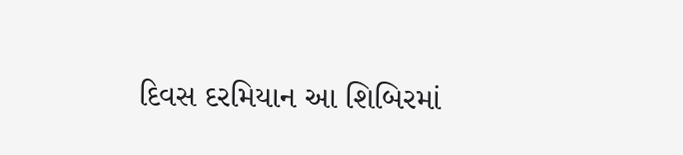દિવસ દરમિયાન આ શિબિરમાં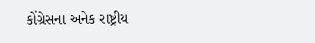કોંગ્રેસના અનેક રાષ્ટ્રીય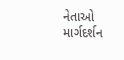નેતાઓ માર્ગદર્શન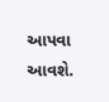આપવા આવશે.